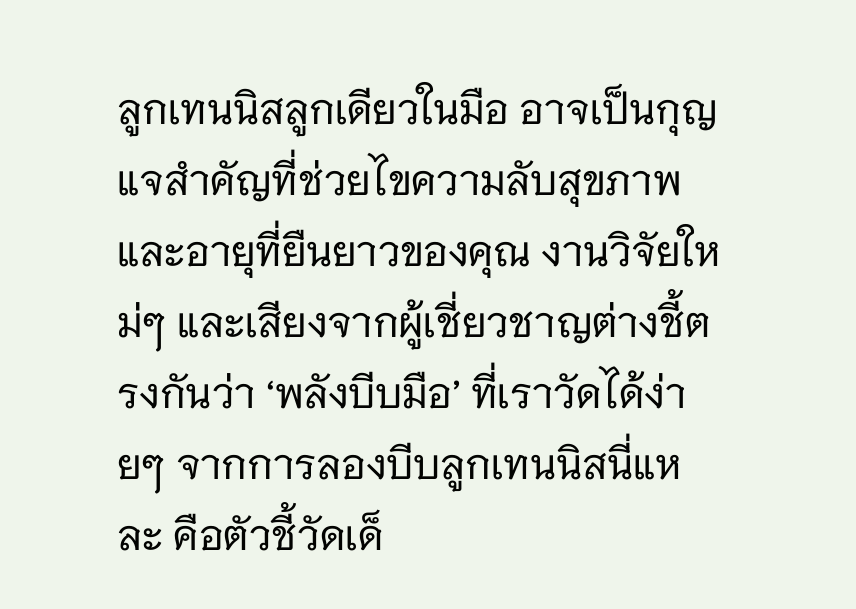ลูกเทนนิสลูกเดียวในมือ อาจเป็นกุญแจสำคัญที่ช่วยไขความลับสุขภาพและอายุที่ยืนยาวของคุณ งานวิจัยใหม่ๆ และเสียงจากผู้เชี่ยวชาญต่างชี้ตรงกันว่า ‘พลังบีบมือ’ ที่เราวัดได้ง่ายๆ จากการลองบีบลูกเทนนิสนี่แหละ คือตัวชี้วัดเด็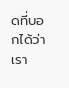ดที่บอกได้ว่าเรา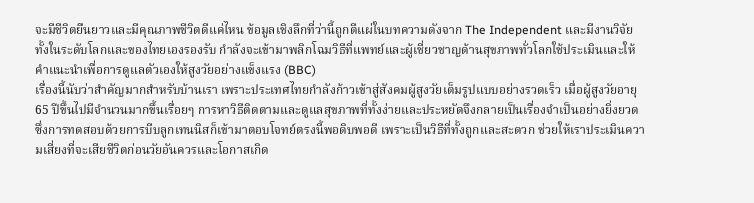จะมีชีวิตยืนยาวและมีคุณภาพชีวิตดีแค่ไหน ข้อมูลเชิงลึกที่ว่านี้ถูกตีแผ่ในบทความดังจาก The Independent และมีงานวิจัยทั้งในระดับโลกและของไทยเองรองรับ กำลังจะเข้ามาพลิกโฉมวิธีที่แพทย์และผู้เชี่ยวชาญด้านสุขภาพทั่วโลกใช้ประเมินและให้คำแนะนำเพื่อการดูแลตัวเองให้สูงวัยอย่างแข็งแรง (BBC)
เรื่องนี้นับว่าสำคัญมากสำหรับบ้านเรา เพราะประเทศไทยกำลังก้าวเข้าสู่สังคมผู้สูงวัยเต็มรูปแบบอย่างรวดเร็ว เมื่อผู้สูงวัยอายุ 65 ปีขึ้นไปมีจำนวนมากขึ้นเรื่อยๆ การหาวิธีติดตามและดูแลสุขภาพที่ทั้งง่ายและประหยัดจึงกลายเป็นเรื่องจำเป็นอย่างยิ่งยวด ซึ่งการทดสอบด้วยการบีบลูกเทนนิสก็เข้ามาตอบโจทย์ตรงนี้พอดิบพอดี เพราะเป็นวิธีที่ทั้งถูกและสะดวก ช่วยให้เราประเมินความเสี่ยงที่จะเสียชีวิตก่อนวัยอันควรและโอกาสเกิด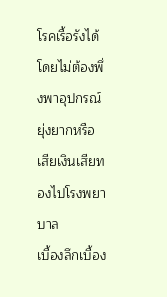โรคเรื้อรังได้โดยไม่ต้องพึ่งพาอุปกรณ์ยุ่งยากหรือเสียเงินเสียทองไปโรงพยาบาล
เบื้องลึกเบื้อง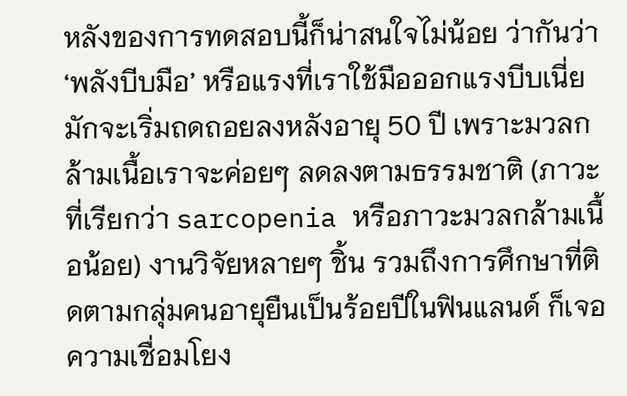หลังของการทดสอบนี้ก็น่าสนใจไม่น้อย ว่ากันว่า ‘พลังบีบมือ’ หรือแรงที่เราใช้มือออกแรงบีบเนี่ย มักจะเริ่มถดถอยลงหลังอายุ 50 ปี เพราะมวลกล้ามเนื้อเราจะค่อยๆ ลดลงตามธรรมชาติ (ภาวะที่เรียกว่า sarcopenia หรือภาวะมวลกล้ามเนื้อน้อย) งานวิจัยหลายๆ ชิ้น รวมถึงการศึกษาที่ติดตามกลุ่มคนอายุยืนเป็นร้อยปีในฟินแลนด์ ก็เจอความเชื่อมโยง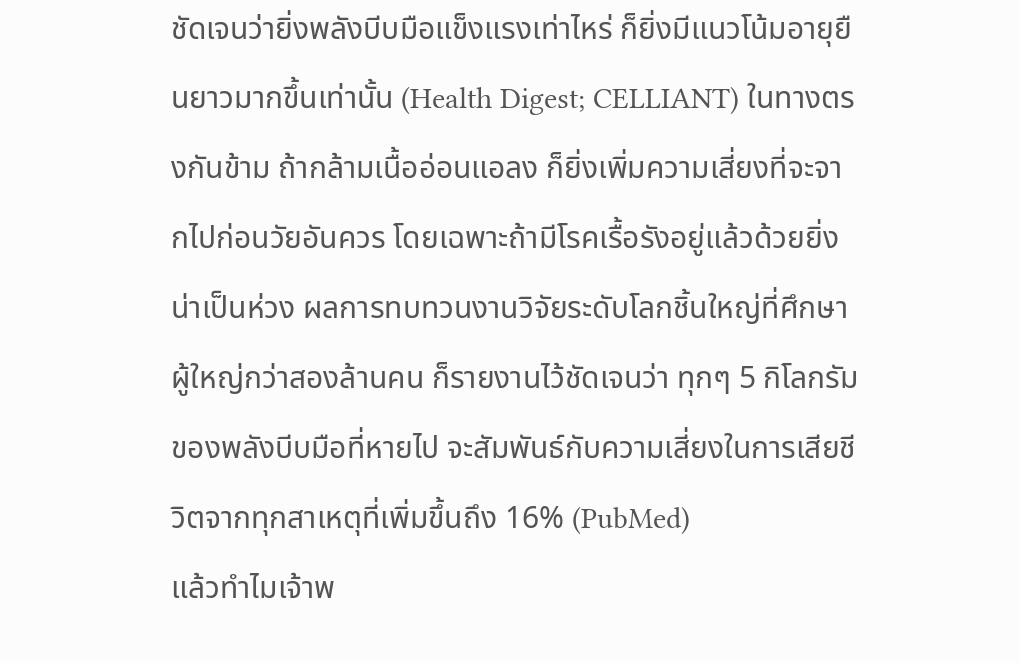ชัดเจนว่ายิ่งพลังบีบมือแข็งแรงเท่าไหร่ ก็ยิ่งมีแนวโน้มอายุยืนยาวมากขึ้นเท่านั้น (Health Digest; CELLIANT) ในทางตรงกันข้าม ถ้ากล้ามเนื้ออ่อนแอลง ก็ยิ่งเพิ่มความเสี่ยงที่จะจากไปก่อนวัยอันควร โดยเฉพาะถ้ามีโรคเรื้อรังอยู่แล้วด้วยยิ่งน่าเป็นห่วง ผลการทบทวนงานวิจัยระดับโลกชิ้นใหญ่ที่ศึกษาผู้ใหญ่กว่าสองล้านคน ก็รายงานไว้ชัดเจนว่า ทุกๆ 5 กิโลกรัมของพลังบีบมือที่หายไป จะสัมพันธ์กับความเสี่ยงในการเสียชีวิตจากทุกสาเหตุที่เพิ่มขึ้นถึง 16% (PubMed)
แล้วทำไมเจ้าพ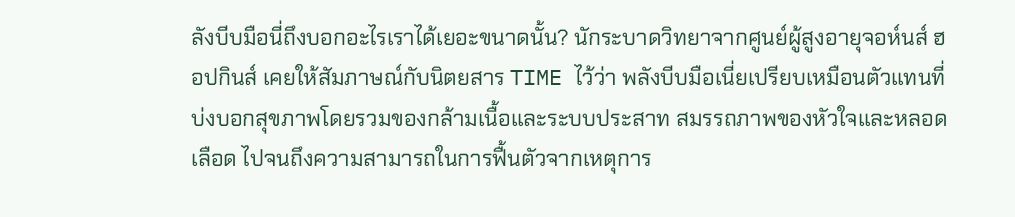ลังบีบมือนี่ถึงบอกอะไรเราได้เยอะขนาดนั้น? นักระบาดวิทยาจากศูนย์ผู้สูงอายุจอห์นส์ ฮอปกินส์ เคยให้สัมภาษณ์กับนิตยสาร TIME ไว้ว่า พลังบีบมือเนี่ยเปรียบเหมือนตัวแทนที่บ่งบอกสุขภาพโดยรวมของกล้ามเนื้อและระบบประสาท สมรรถภาพของหัวใจและหลอดเลือด ไปจนถึงความสามารถในการฟื้นตัวจากเหตุการ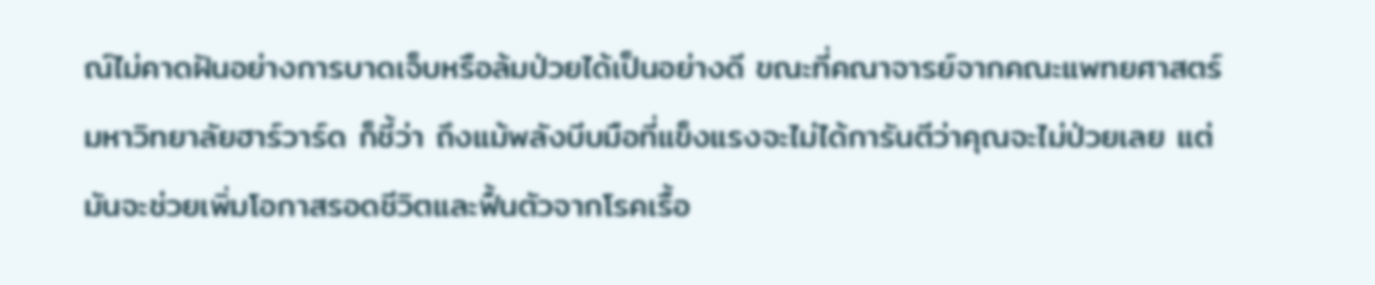ณ์ไม่คาดฝันอย่างการบาดเจ็บหรือล้มป่วยได้เป็นอย่างดี ขณะที่คณาจารย์จากคณะแพทยศาสตร์ มหาวิทยาลัยฮาร์วาร์ด ก็ชี้ว่า ถึงแม้พลังบีบมือที่แข็งแรงจะไม่ได้การันตีว่าคุณจะไม่ป่วยเลย แต่มันจะช่วยเพิ่มโอกาสรอดชีวิตและฟื้นตัวจากโรคเรื้อ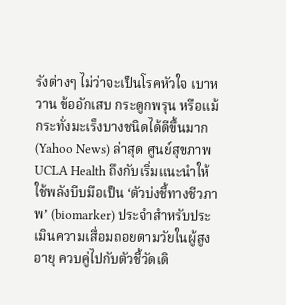รังต่างๆ ไม่ว่าจะเป็นโรคหัวใจ เบาหวาน ข้ออักเสบ กระดูกพรุน หรือแม้กระทั่งมะเร็งบางชนิดได้ดีขึ้นมาก (Yahoo News) ล่าสุด ศูนย์สุขภาพ UCLA Health ถึงกับเริ่มแนะนำให้ใช้พลังบีบมือเป็น ‘ตัวบ่งชี้ทางชีวภาพ’ (biomarker) ประจำสำหรับประเมินความเสื่อมถอยตามวัยในผู้สูงอายุ ควบคู่ไปกับตัวชี้วัดเดิ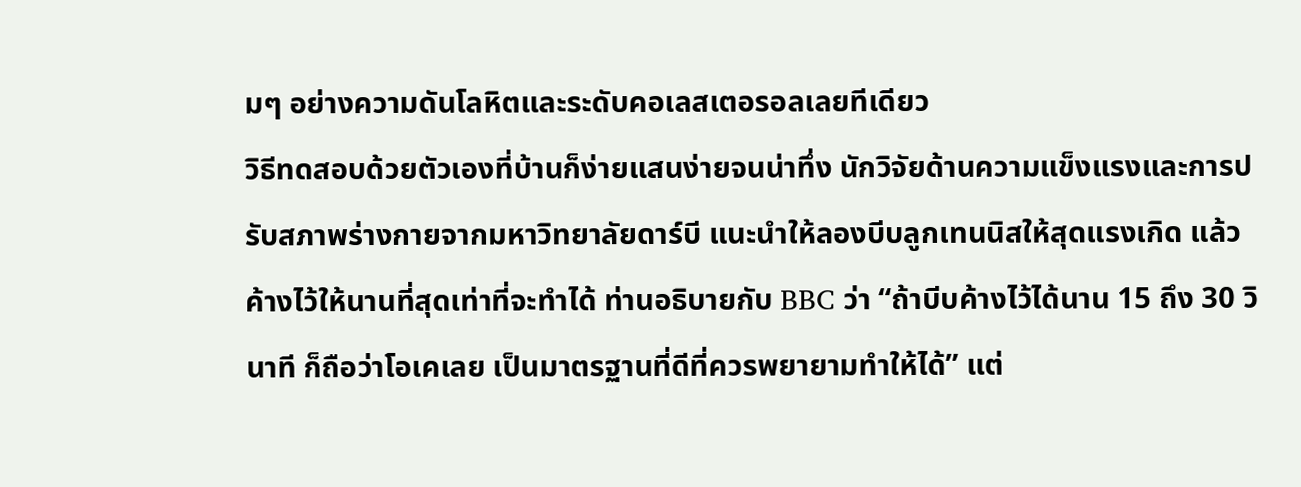มๆ อย่างความดันโลหิตและระดับคอเลสเตอรอลเลยทีเดียว
วิธีทดสอบด้วยตัวเองที่บ้านก็ง่ายแสนง่ายจนน่าทึ่ง นักวิจัยด้านความแข็งแรงและการปรับสภาพร่างกายจากมหาวิทยาลัยดาร์บี แนะนำให้ลองบีบลูกเทนนิสให้สุดแรงเกิด แล้วค้างไว้ให้นานที่สุดเท่าที่จะทำได้ ท่านอธิบายกับ BBC ว่า “ถ้าบีบค้างไว้ได้นาน 15 ถึง 30 วินาที ก็ถือว่าโอเคเลย เป็นมาตรฐานที่ดีที่ควรพยายามทำให้ได้” แต่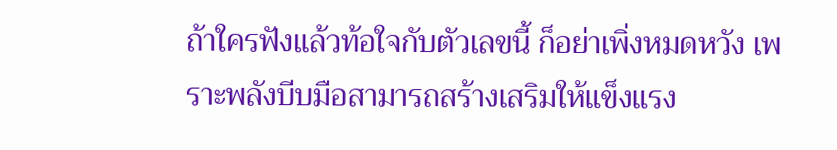ถ้าใครฟังแล้วท้อใจกับตัวเลขนี้ ก็อย่าเพิ่งหมดหวัง เพราะพลังบีบมือสามารถสร้างเสริมให้แข็งแรง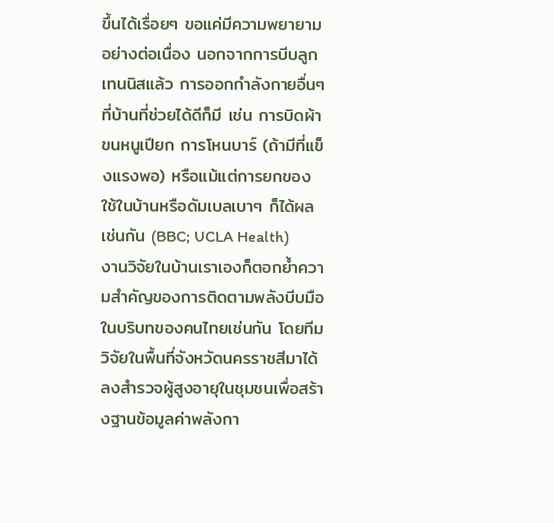ขึ้นได้เรื่อยๆ ขอแค่มีความพยายามอย่างต่อเนื่อง นอกจากการบีบลูกเทนนิสแล้ว การออกกำลังกายอื่นๆ ที่บ้านที่ช่วยได้ดีก็มี เช่น การบิดผ้าขนหนูเปียก การโหนบาร์ (ถ้ามีที่แข็งแรงพอ) หรือแม้แต่การยกของใช้ในบ้านหรือดัมเบลเบาๆ ก็ได้ผลเช่นกัน (BBC; UCLA Health)
งานวิจัยในบ้านเราเองก็ตอกย้ำความสำคัญของการติดตามพลังบีบมือในบริบทของคนไทยเช่นกัน โดยทีมวิจัยในพื้นที่จังหวัดนครราชสีมาได้ลงสำรวจผู้สูงอายุในชุมชนเพื่อสร้างฐานข้อมูลค่าพลังกา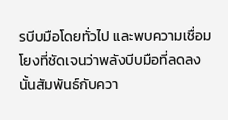รบีบมือโดยทั่วไป และพบความเชื่อมโยงที่ชัดเจนว่าพลังบีบมือที่ลดลงนั้นสัมพันธ์กับควา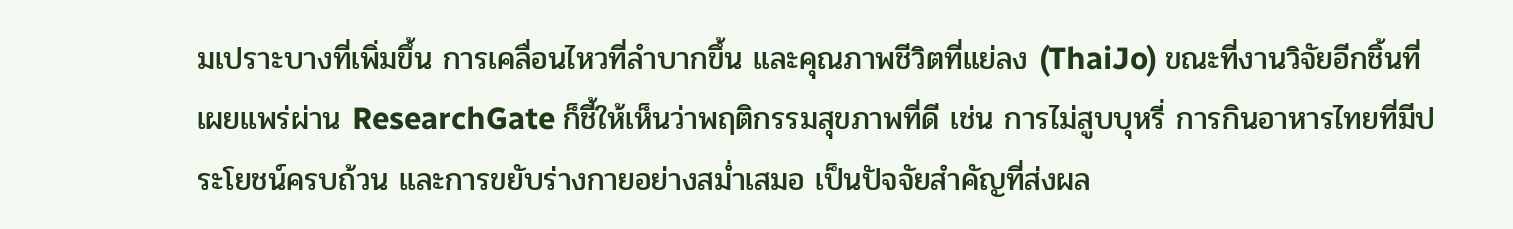มเปราะบางที่เพิ่มขึ้น การเคลื่อนไหวที่ลำบากขึ้น และคุณภาพชีวิตที่แย่ลง (ThaiJo) ขณะที่งานวิจัยอีกชิ้นที่เผยแพร่ผ่าน ResearchGate ก็ชี้ให้เห็นว่าพฤติกรรมสุขภาพที่ดี เช่น การไม่สูบบุหรี่ การกินอาหารไทยที่มีประโยชน์ครบถ้วน และการขยับร่างกายอย่างสม่ำเสมอ เป็นปัจจัยสำคัญที่ส่งผล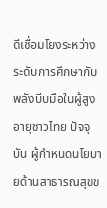ดีเชื่อมโยงระหว่างระดับการศึกษากับพลังบีบมือในผู้สูงอายุชาวไทย ปัจจุบัน ผู้กำหนดนโยบายด้านสาธารณสุขข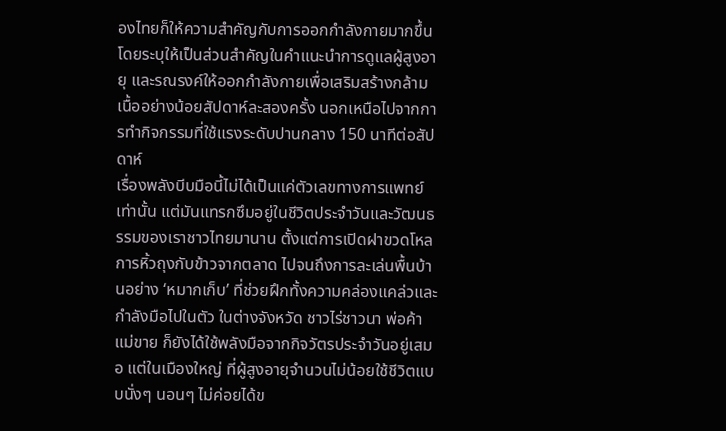องไทยก็ให้ความสำคัญกับการออกกำลังกายมากขึ้น โดยระบุให้เป็นส่วนสำคัญในคำแนะนำการดูแลผู้สูงอายุ และรณรงค์ให้ออกกำลังกายเพื่อเสริมสร้างกล้ามเนื้ออย่างน้อยสัปดาห์ละสองครั้ง นอกเหนือไปจากการทำกิจกรรมที่ใช้แรงระดับปานกลาง 150 นาทีต่อสัปดาห์
เรื่องพลังบีบมือนี้ไม่ได้เป็นแค่ตัวเลขทางการแพทย์เท่านั้น แต่มันแทรกซึมอยู่ในชีวิตประจำวันและวัฒนธรรมของเราชาวไทยมานาน ตั้งแต่การเปิดฝาขวดโหล การหิ้วถุงกับข้าวจากตลาด ไปจนถึงการละเล่นพื้นบ้านอย่าง ‘หมากเก็บ’ ที่ช่วยฝึกทั้งความคล่องแคล่วและกำลังมือไปในตัว ในต่างจังหวัด ชาวไร่ชาวนา พ่อค้าแม่ขาย ก็ยังได้ใช้พลังมือจากกิจวัตรประจำวันอยู่เสมอ แต่ในเมืองใหญ่ ที่ผู้สูงอายุจำนวนไม่น้อยใช้ชีวิตแบบนั่งๆ นอนๆ ไม่ค่อยได้ข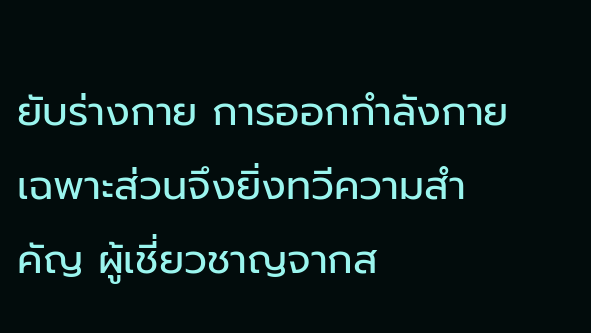ยับร่างกาย การออกกำลังกายเฉพาะส่วนจึงยิ่งทวีความสำคัญ ผู้เชี่ยวชาญจากส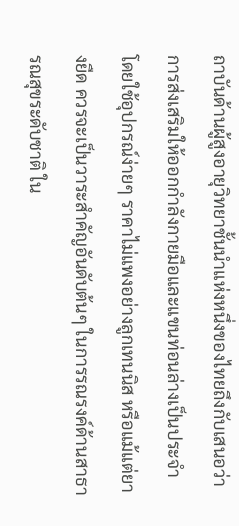ถาบันด้านผู้สูงอายุวิทยาชั้นนำแห่งหนึ่งของไทยถึงกับเสนอว่า การส่งเสริมให้ออกกำลังกายมือและแขนท่อนล่างเป็นประจำ โดยใช้อุปกรณ์ง่ายๆ ราคาไม่แพงอย่างลูกเทนนิส หรือแม้แต่ยางยืด ควรจะเป็นวาระสำคัญอันดับต้นๆ ในการรณรงค์ด้านสาธารณสุขระดับชาติ ใน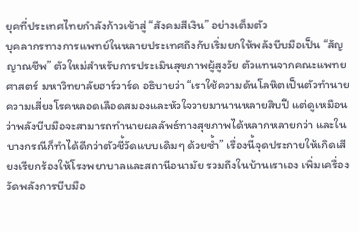ยุคที่ประเทศไทยกำลังก้าวเข้าสู่ “สังคมสีเงิน” อย่างเต็มตัว
บุคลากรทางการแพทย์ในหลายประเทศถึงกับเริ่มยกให้พลังบีบมือเป็น “สัญญาณชีพ” ตัวใหม่สำหรับการประเมินสุขภาพผู้สูงวัย ตัวแทนจากคณะแพทยศาสตร์ มหาวิทยาลัยฮาร์วาร์ด อธิบายว่า “เราใช้ความดันโลหิตเป็นตัวทำนายความเสี่ยงโรคหลอดเลือดสมองและหัวใจวายมานานหลายสิบปี แต่ดูเหมือนว่าพลังบีบมือจะสามารถทำนายผลลัพธ์ทางสุขภาพได้หลากหลายกว่า และในบางกรณีก็ทำได้ดีกว่าตัวชี้วัดแบบเดิมๆ ด้วยซ้ำ” เรื่องนี้จุดประกายให้เกิดเสียงเรียกร้องให้โรงพยาบาลและสถานีอนามัย รวมถึงในบ้านเราเอง เพิ่มเครื่องวัดพลังการบีบมือ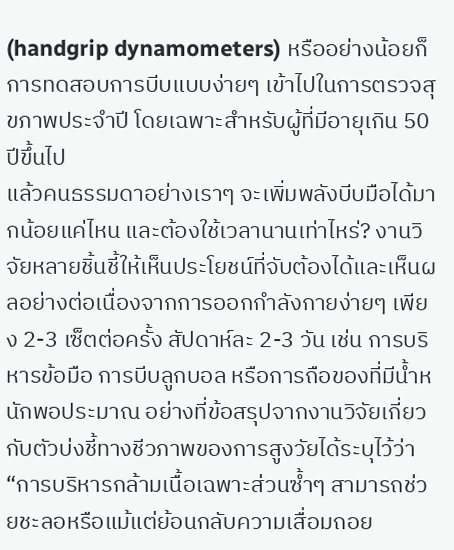(handgrip dynamometers) หรืออย่างน้อยก็การทดสอบการบีบแบบง่ายๆ เข้าไปในการตรวจสุขภาพประจำปี โดยเฉพาะสำหรับผู้ที่มีอายุเกิน 50 ปีขึ้นไป
แล้วคนธรรมดาอย่างเราๆ จะเพิ่มพลังบีบมือได้มากน้อยแค่ไหน และต้องใช้เวลานานเท่าไหร่? งานวิจัยหลายชิ้นชี้ให้เห็นประโยชน์ที่จับต้องได้และเห็นผลอย่างต่อเนื่องจากการออกกำลังกายง่ายๆ เพียง 2-3 เซ็ตต่อครั้ง สัปดาห์ละ 2-3 วัน เช่น การบริหารข้อมือ การบีบลูกบอล หรือการถือของที่มีน้ำหนักพอประมาณ อย่างที่ข้อสรุปจากงานวิจัยเกี่ยวกับตัวบ่งชี้ทางชีวภาพของการสูงวัยได้ระบุไว้ว่า “การบริหารกล้ามเนื้อเฉพาะส่วนซ้ำๆ สามารถช่วยชะลอหรือแม้แต่ย้อนกลับความเสื่อมถอย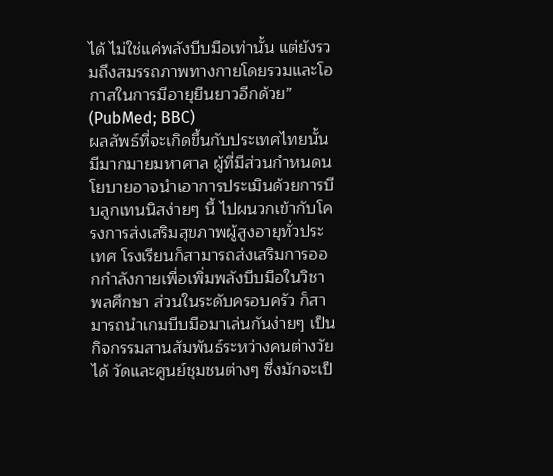ได้ ไม่ใช่แค่พลังบีบมือเท่านั้น แต่ยังรวมถึงสมรรถภาพทางกายโดยรวมและโอกาสในการมีอายุยืนยาวอีกด้วย” (PubMed; BBC)
ผลลัพธ์ที่จะเกิดขึ้นกับประเทศไทยนั้นมีมากมายมหาศาล ผู้ที่มีส่วนกำหนดนโยบายอาจนำเอาการประเมินด้วยการบีบลูกเทนนิสง่ายๆ นี้ ไปผนวกเข้ากับโครงการส่งเสริมสุขภาพผู้สูงอายุทั่วประเทศ โรงเรียนก็สามารถส่งเสริมการออกกำลังกายเพื่อเพิ่มพลังบีบมือในวิชาพลศึกษา ส่วนในระดับครอบครัว ก็สามารถนำเกมบีบมือมาเล่นกันง่ายๆ เป็นกิจกรรมสานสัมพันธ์ระหว่างคนต่างวัยได้ วัดและศูนย์ชุมชนต่างๆ ซึ่งมักจะเป็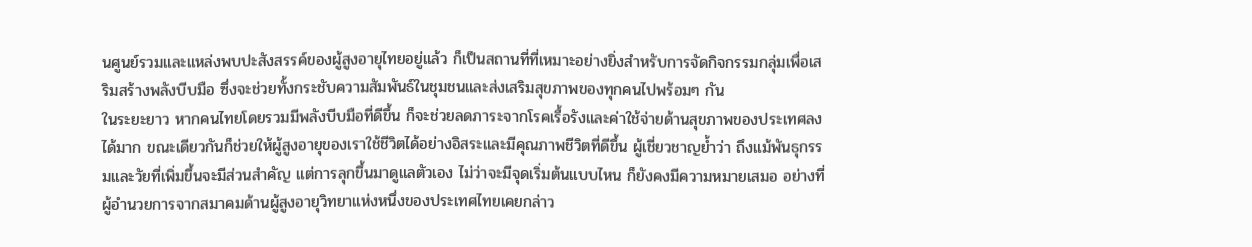นศูนย์รวมและแหล่งพบปะสังสรรค์ของผู้สูงอายุไทยอยู่แล้ว ก็เป็นสถานที่ที่เหมาะอย่างยิ่งสำหรับการจัดกิจกรรมกลุ่มเพื่อเสริมสร้างพลังบีบมือ ซึ่งจะช่วยทั้งกระชับความสัมพันธ์ในชุมชนและส่งเสริมสุขภาพของทุกคนไปพร้อมๆ กัน
ในระยะยาว หากคนไทยโดยรวมมีพลังบีบมือที่ดีขึ้น ก็จะช่วยลดภาระจากโรคเรื้อรังและค่าใช้จ่ายด้านสุขภาพของประเทศลงได้มาก ขณะเดียวกันก็ช่วยให้ผู้สูงอายุของเราใช้ชีวิตได้อย่างอิสระและมีคุณภาพชีวิตที่ดีขึ้น ผู้เชี่ยวชาญย้ำว่า ถึงแม้พันธุกรรมและวัยที่เพิ่มขึ้นจะมีส่วนสำคัญ แต่การลุกขึ้นมาดูแลตัวเอง ไม่ว่าจะมีจุดเริ่มต้นแบบไหน ก็ยังคงมีความหมายเสมอ อย่างที่ผู้อำนวยการจากสมาคมด้านผู้สูงอายุวิทยาแห่งหนึ่งของประเทศไทยเคยกล่าว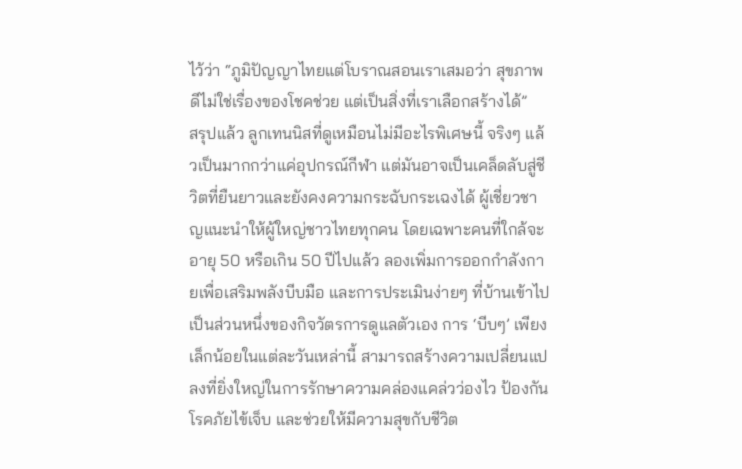ไว้ว่า “ภูมิปัญญาไทยแต่โบราณสอนเราเสมอว่า สุขภาพดีไม่ใช่เรื่องของโชคช่วย แต่เป็นสิ่งที่เราเลือกสร้างได้”
สรุปแล้ว ลูกเทนนิสที่ดูเหมือนไม่มีอะไรพิเศษนี้ จริงๆ แล้วเป็นมากกว่าแค่อุปกรณ์กีฬา แต่มันอาจเป็นเคล็ดลับสู่ชีวิตที่ยืนยาวและยังคงความกระฉับกระเฉงได้ ผู้เชี่ยวชาญแนะนำให้ผู้ใหญ่ชาวไทยทุกคน โดยเฉพาะคนที่ใกล้จะอายุ 50 หรือเกิน 50 ปีไปแล้ว ลองเพิ่มการออกกำลังกายเพื่อเสริมพลังบีบมือ และการประเมินง่ายๆ ที่บ้านเข้าไปเป็นส่วนหนึ่งของกิจวัตรการดูแลตัวเอง การ ‘บีบๆ’ เพียงเล็กน้อยในแต่ละวันเหล่านี้ สามารถสร้างความเปลี่ยนแปลงที่ยิ่งใหญ่ในการรักษาความคล่องแคล่วว่องไว ป้องกันโรคภัยไข้เจ็บ และช่วยให้มีความสุขกับชีวิต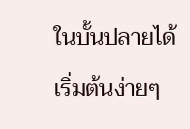ในบั้นปลายได้ เริ่มต้นง่ายๆ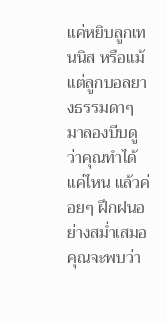แค่หยิบลูกเทนนิส หรือแม้แต่ลูกบอลยางธรรมดาๆ มาลองบีบดูว่าคุณทำได้แค่ไหน แล้วค่อยๆ ฝึกฝนอย่างสม่ำเสมอ คุณจะพบว่า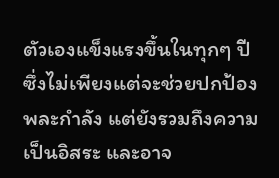ตัวเองแข็งแรงขึ้นในทุกๆ ปี ซึ่งไม่เพียงแต่จะช่วยปกป้องพละกำลัง แต่ยังรวมถึงความเป็นอิสระ และอาจ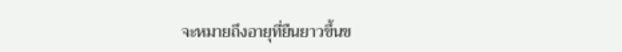จะหมายถึงอายุที่ยืนยาวขึ้นข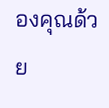องคุณด้วย